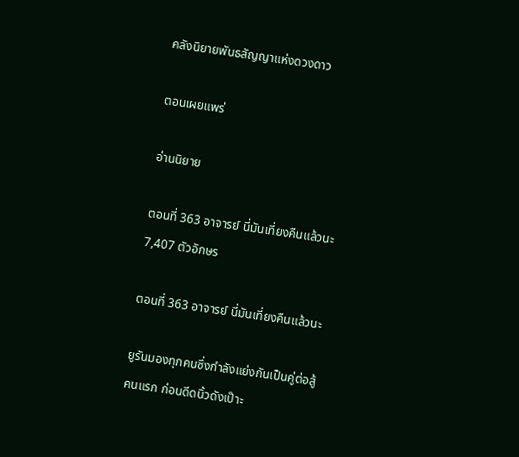คลังนิยายพันธสัญญาแห่งดวงดาว

ตอนเผยแพร่

อ่านนิยาย

ตอนที่ 363 อาจารย์ นี่มันเที่ยงคืนแล้วนะ7,407 ตัวอักษร

ตอนที่ 363 อาจารย์ นี่มันเที่ยงคืนแล้วนะ

ยูรันมองทุกคนซึ่งกำลังแย่งกันเป็นคู่ต่อสู้คนแรก ก่อนดีดนิ้วดังเป๊าะ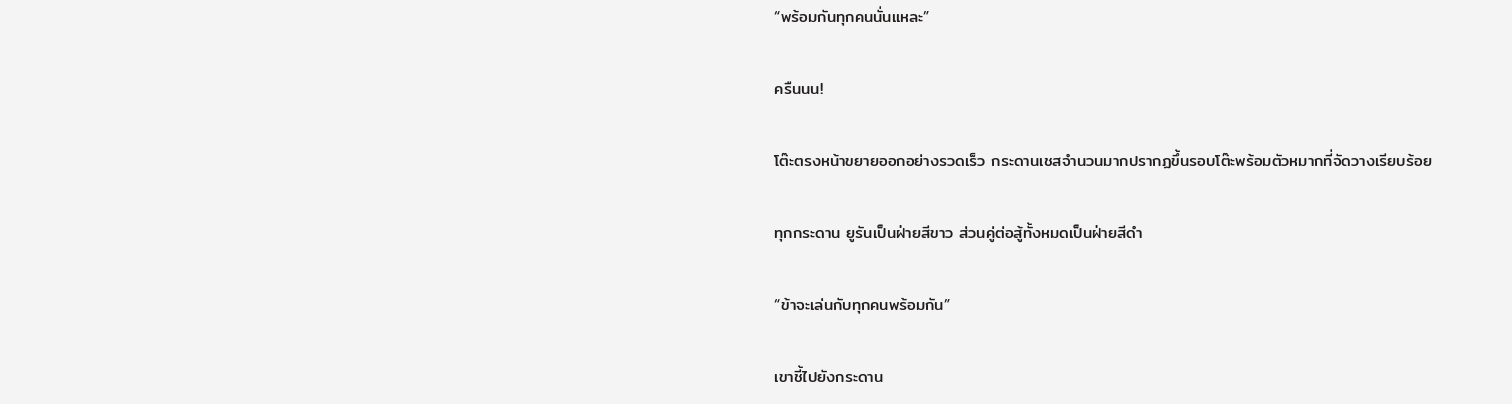“พร้อมกันทุกคนนั่นแหละ”

ครืนนน!

โต๊ะตรงหน้าขยายออกอย่างรวดเร็ว กระดานเชสจำนวนมากปรากฏขึ้นรอบโต๊ะพร้อมตัวหมากที่จัดวางเรียบร้อย

ทุกกระดาน ยูรันเป็นฝ่ายสีขาว ส่วนคู่ต่อสู้ทั้งหมดเป็นฝ่ายสีดำ

“ข้าจะเล่นกับทุกคนพร้อมกัน”

เขาชี้ไปยังกระดาน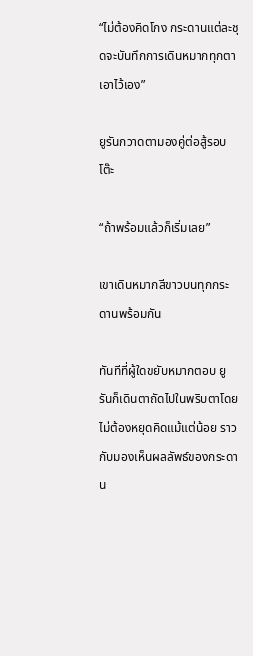“ไม่ต้องคิดโกง กระดานแต่ละชุดจะบันทึกการเดินหมากทุกตาเอาไว้เอง”

ยูรันกวาดตามองคู่ต่อสู้รอบโต๊ะ

“ถ้าพร้อมแล้วก็เริ่มเลย”

เขาเดินหมากสีขาวบนทุกกระดานพร้อมกัน

ทันทีที่ผู้ใดขยับหมากตอบ ยูรันก็เดินตาถัดไปในพริบตาโดยไม่ต้องหยุดคิดแม้แต่น้อย ราวกับมองเห็นผลลัพธ์ของกระดาน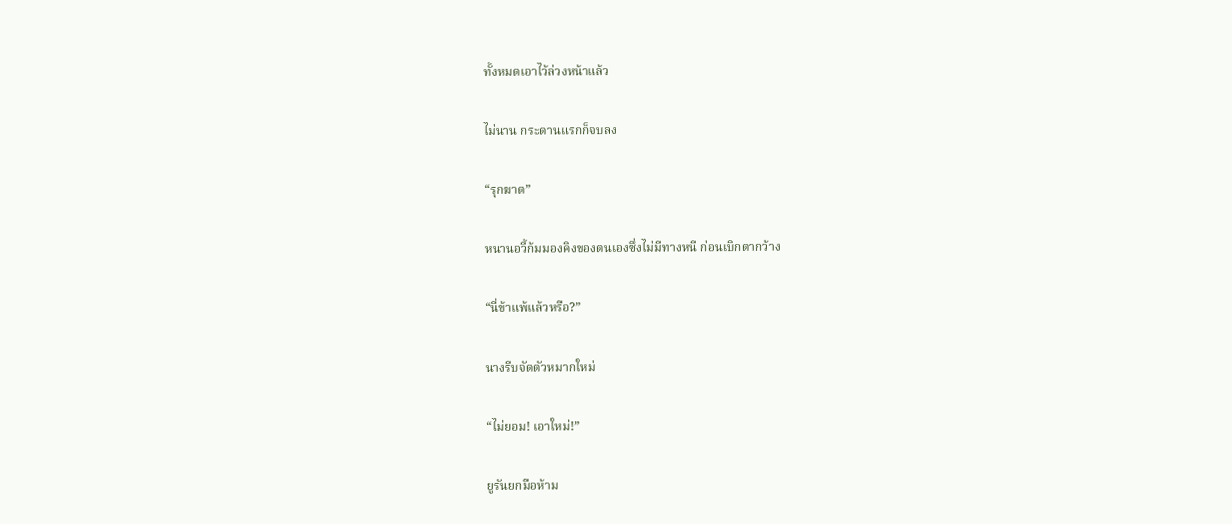ทั้งหมดเอาไว้ล่วงหน้าแล้ว

ไม่นาน กระดานแรกก็จบลง

“รุกฆาต”

หนานอวี้ก้มมองคิงของตนเองซึ่งไม่มีทางหนี ก่อนเบิกตากว้าง

“นี่ข้าแพ้แล้วหรือ?”

นางรีบจัดตัวหมากใหม่

“ไม่ยอม! เอาใหม่!”

ยูรันยกมือห้าม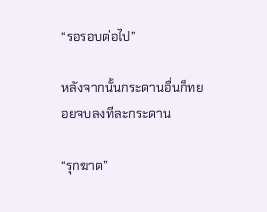“รอรอบต่อไป”

หลังจากนั้นกระดานอื่นก็ทยอยจบลงทีละกระดาน

“รุกฆาต”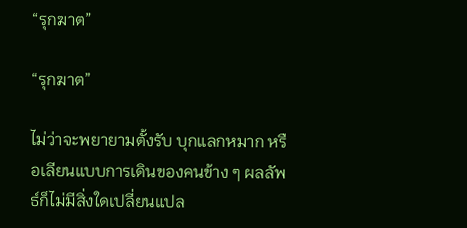“รุกฆาต”

“รุกฆาต”

ไม่ว่าจะพยายามตั้งรับ บุกแลกหมาก หรือเลียนแบบการเดินของคนข้าง ๆ ผลลัพธ์ก็ไม่มีสิ่งใดเปลี่ยนแปล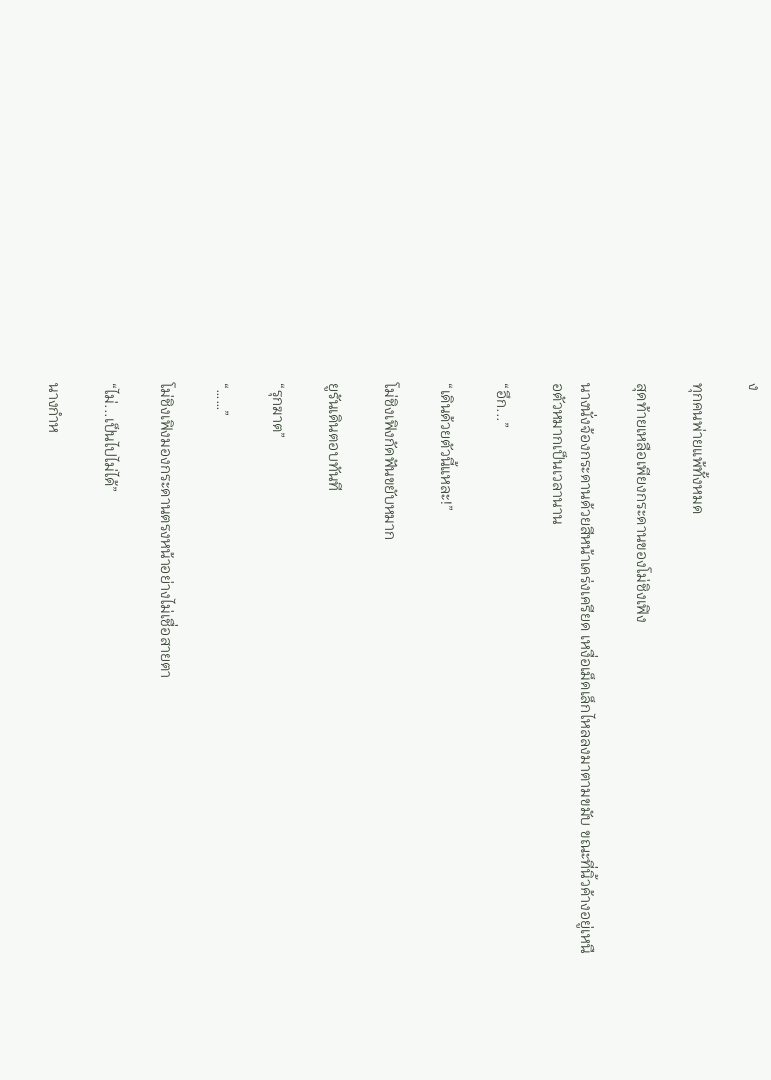ง

ทุกคนพ่ายแพ้ทั้งหมด

สุดท้ายเหลือเพียงกระดานของโม่ชิงเฟิง

นางนั่งจ้องกระดานด้วยสีหน้าเคร่งเครียด เหงื่อเม็ดเล็กไหลลงมาตามขมับ ขณะที่นิ้วค้างอยู่เหนือตัวหมากเป็นเวลานาน

“อึก...”

“เดินด้วยตัวนี้แหละ!”

โม่ชิงเฟิงกัดฟันขยับหมาก

ยูรันเดินตอบทันที

“รุกฆาต”

“……”

โม่ชิงเฟิงมองกระดานตรงหน้าอย่างไม่เชื่อสายตา

“ไม่...เป็นไปไม่ได้”

นางกำห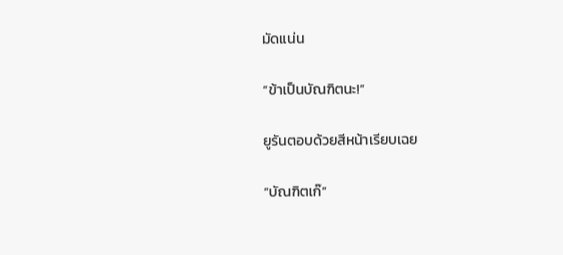มัดแน่น

“ข้าเป็นบัณฑิตนะ!”

ยูรันตอบด้วยสีหน้าเรียบเฉย

“บัณฑิตเก๊”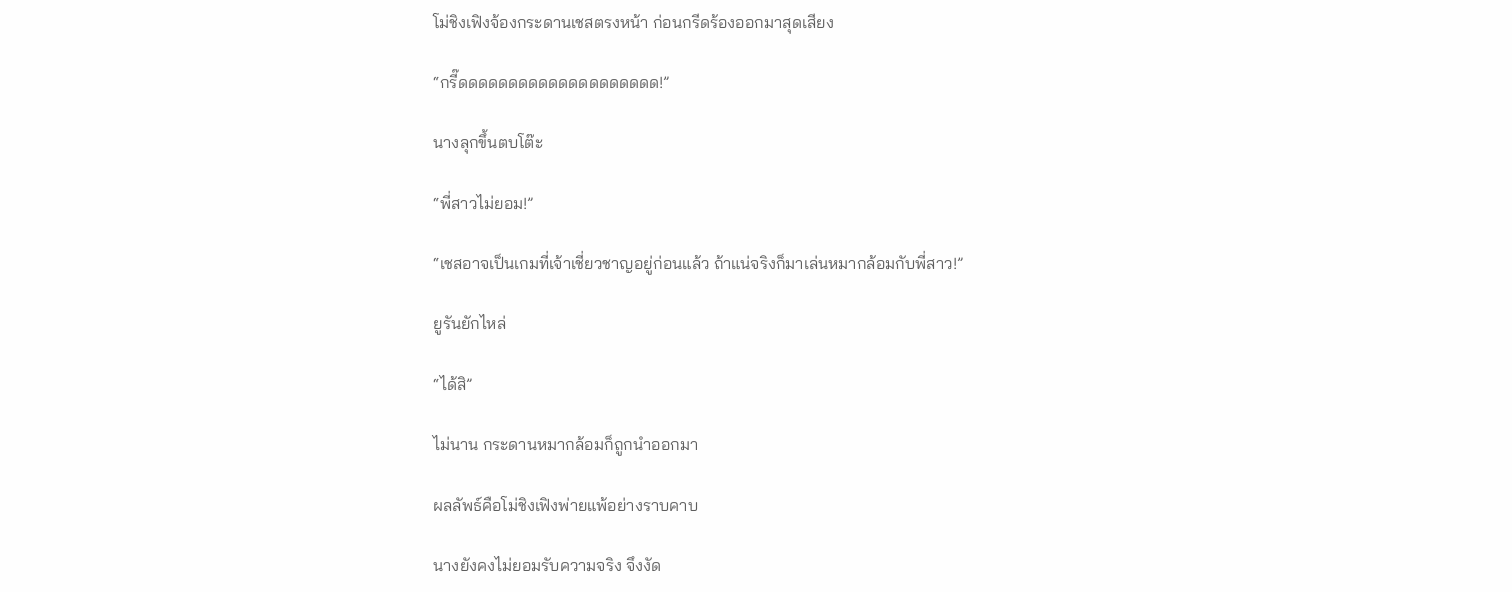โม่ชิงเฟิงจ้องกระดานเชสตรงหน้า ก่อนกรีดร้องออกมาสุดเสียง

“กรี๊ดดดดดดดดดดดดดดดดดดดด!”

นางลุกขึ้นตบโต๊ะ

“พี่สาวไม่ยอม!”

“เชสอาจเป็นเกมที่เจ้าเชี่ยวชาญอยู่ก่อนแล้ว ถ้าแน่จริงก็มาเล่นหมากล้อมกับพี่สาว!”

ยูรันยักไหล่

“ได้สิ”

ไม่นาน กระดานหมากล้อมก็ถูกนำออกมา

ผลลัพธ์คือโม่ชิงเฟิงพ่ายแพ้อย่างราบคาบ

นางยังคงไม่ยอมรับความจริง จึงงัด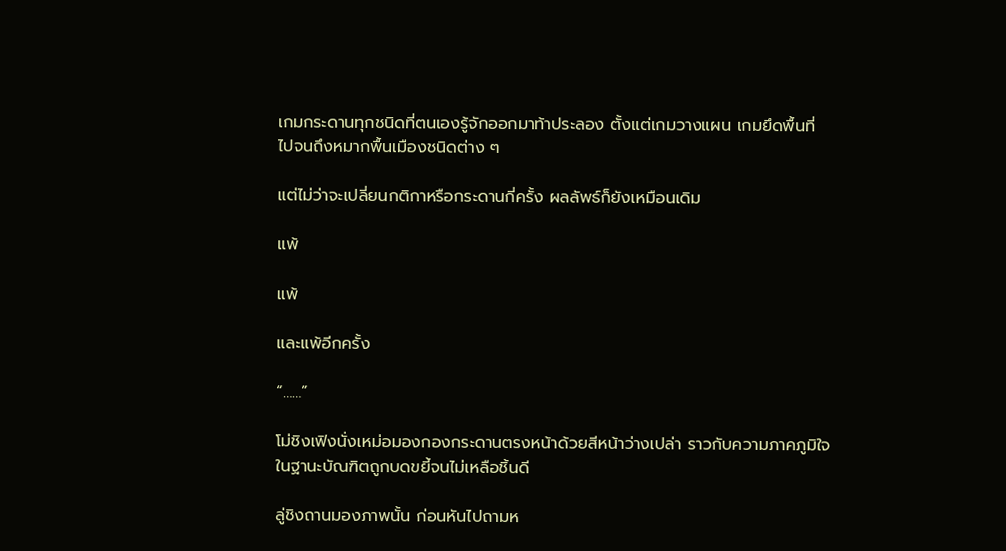เกมกระดานทุกชนิดที่ตนเองรู้จักออกมาท้าประลอง ตั้งแต่เกมวางแผน เกมยึดพื้นที่ ไปจนถึงหมากพื้นเมืองชนิดต่าง ๆ

แต่ไม่ว่าจะเปลี่ยนกติกาหรือกระดานกี่ครั้ง ผลลัพธ์ก็ยังเหมือนเดิม

แพ้

แพ้

และแพ้อีกครั้ง

“……”

โม่ชิงเฟิงนั่งเหม่อมองกองกระดานตรงหน้าด้วยสีหน้าว่างเปล่า ราวกับความภาคภูมิใจในฐานะบัณฑิตถูกบดขยี้จนไม่เหลือชิ้นดี

ลู่ชิงถานมองภาพนั้น ก่อนหันไปถามห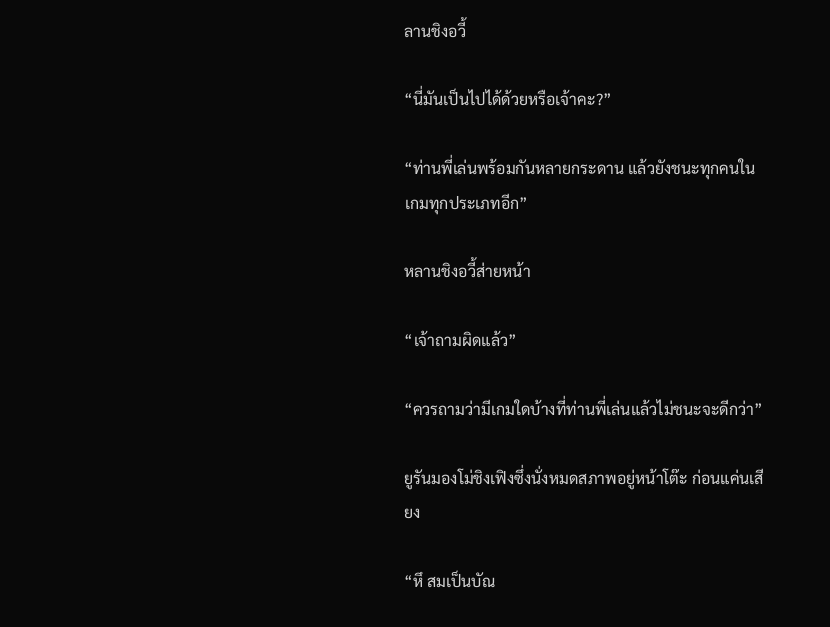ลานชิงอวี้

“นี่มันเป็นไปได้ด้วยหรือเจ้าคะ?”

“ท่านพี่เล่นพร้อมกันหลายกระดาน แล้วยังชนะทุกคนในเกมทุกประเภทอีก”

หลานชิงอวี้ส่ายหน้า

“เจ้าถามผิดแล้ว”

“ควรถามว่ามีเกมใดบ้างที่ท่านพี่เล่นแล้วไม่ชนะจะดีกว่า”

ยูรันมองโม่ชิงเฟิงซึ่งนั่งหมดสภาพอยู่หน้าโต๊ะ ก่อนแค่นเสียง

“หึ สมเป็นบัณ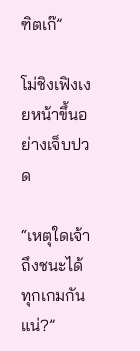ฑิตเก๊”

โม่ชิงเฟิงเงยหน้าขึ้นอย่างเจ็บปวด

“เหตุใดเจ้าถึงชนะได้ทุกเกมกันแน่?”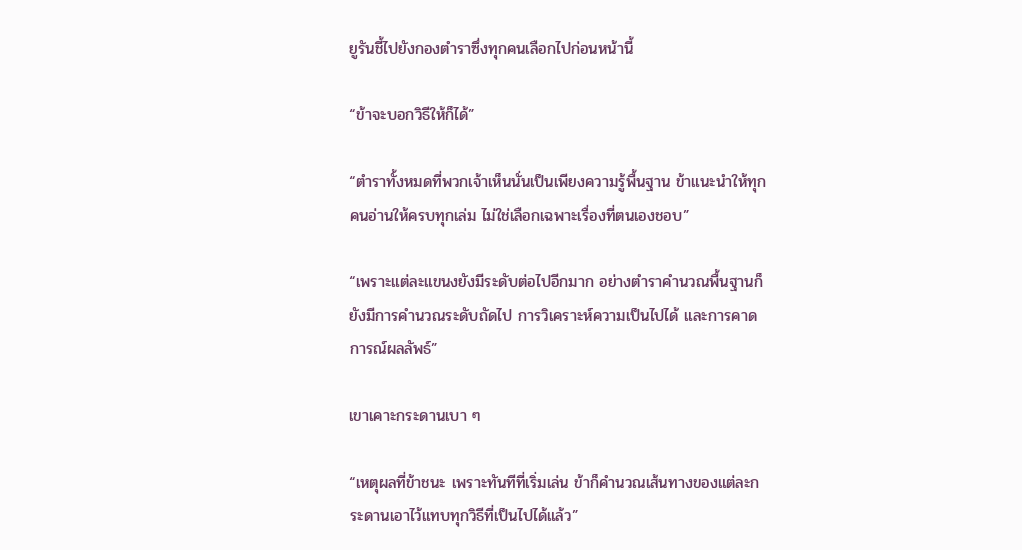ยูรันชี้ไปยังกองตำราซึ่งทุกคนเลือกไปก่อนหน้านี้

“ข้าจะบอกวิธีให้ก็ได้”

“ตำราทั้งหมดที่พวกเจ้าเห็นนั่นเป็นเพียงความรู้พื้นฐาน ข้าแนะนำให้ทุกคนอ่านให้ครบทุกเล่ม ไม่ใช่เลือกเฉพาะเรื่องที่ตนเองชอบ”

“เพราะแต่ละแขนงยังมีระดับต่อไปอีกมาก อย่างตำราคำนวณพื้นฐานก็ยังมีการคำนวณระดับถัดไป การวิเคราะห์ความเป็นไปได้ และการคาดการณ์ผลลัพธ์”

เขาเคาะกระดานเบา ๆ

“เหตุผลที่ข้าชนะ เพราะทันทีที่เริ่มเล่น ข้าก็คำนวณเส้นทางของแต่ละกระดานเอาไว้แทบทุกวิธีที่เป็นไปได้แล้ว”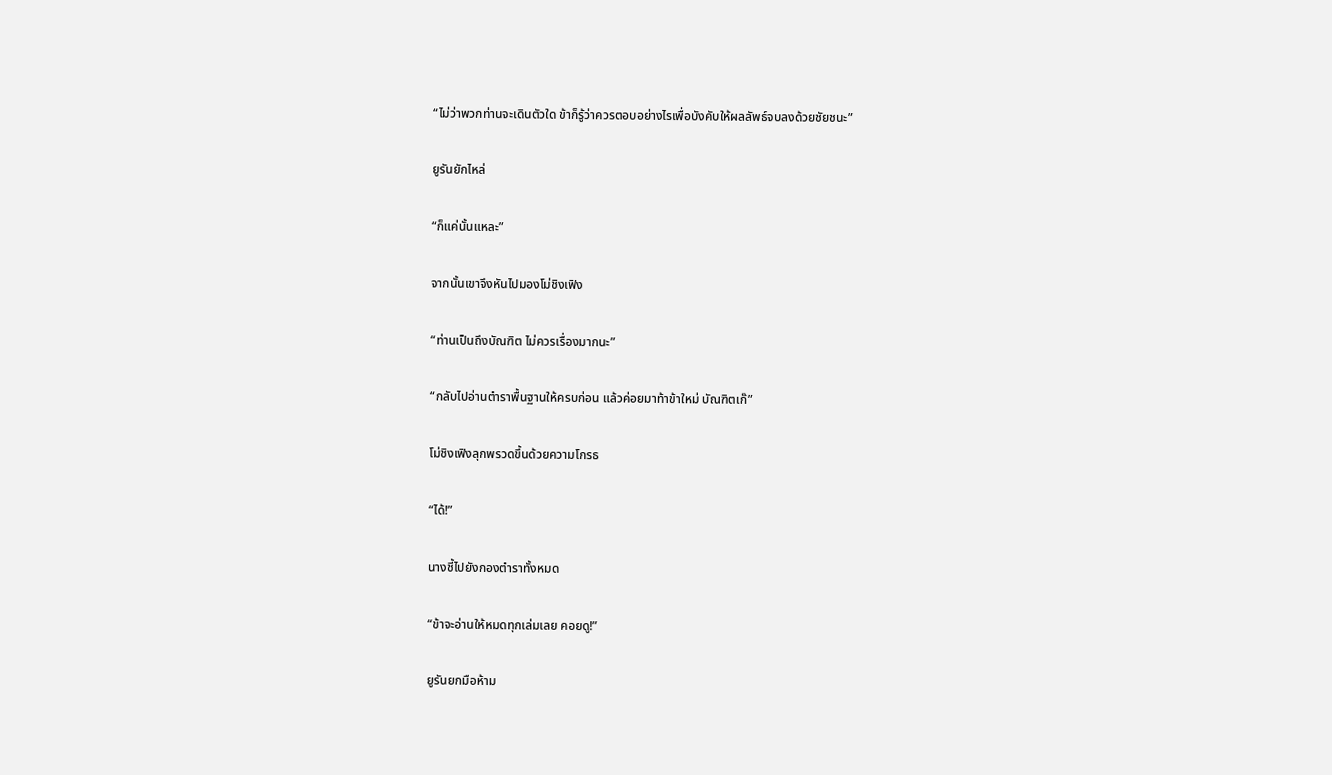“ไม่ว่าพวกท่านจะเดินตัวใด ข้าก็รู้ว่าควรตอบอย่างไรเพื่อบังคับให้ผลลัพธ์จบลงด้วยชัยชนะ”

ยูรันยักไหล่

“ก็แค่นั้นแหละ”

จากนั้นเขาจึงหันไปมองโม่ชิงเฟิง

“ท่านเป็นถึงบัณฑิต ไม่ควรเรื่องมากนะ”

“กลับไปอ่านตำราพื้นฐานให้ครบก่อน แล้วค่อยมาท้าข้าใหม่ บัณฑิตเก๊”

โม่ชิงเฟิงลุกพรวดขึ้นด้วยความโกรธ

“ได้!”

นางชี้ไปยังกองตำราทั้งหมด

“ข้าจะอ่านให้หมดทุกเล่มเลย คอยดู!”

ยูรันยกมือห้าม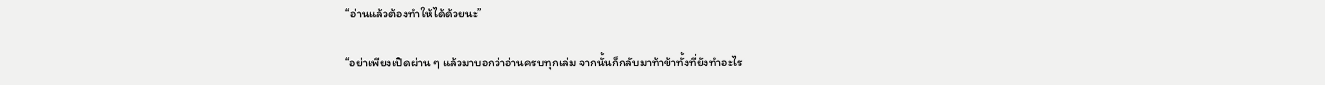“อ่านแล้วต้องทำให้ได้ด้วยนะ”

“อย่าเพียงเปิดผ่าน ๆ แล้วมาบอกว่าอ่านครบทุกเล่ม จากนั้นก็กลับมาท้าข้าทั้งที่ยังทำอะไร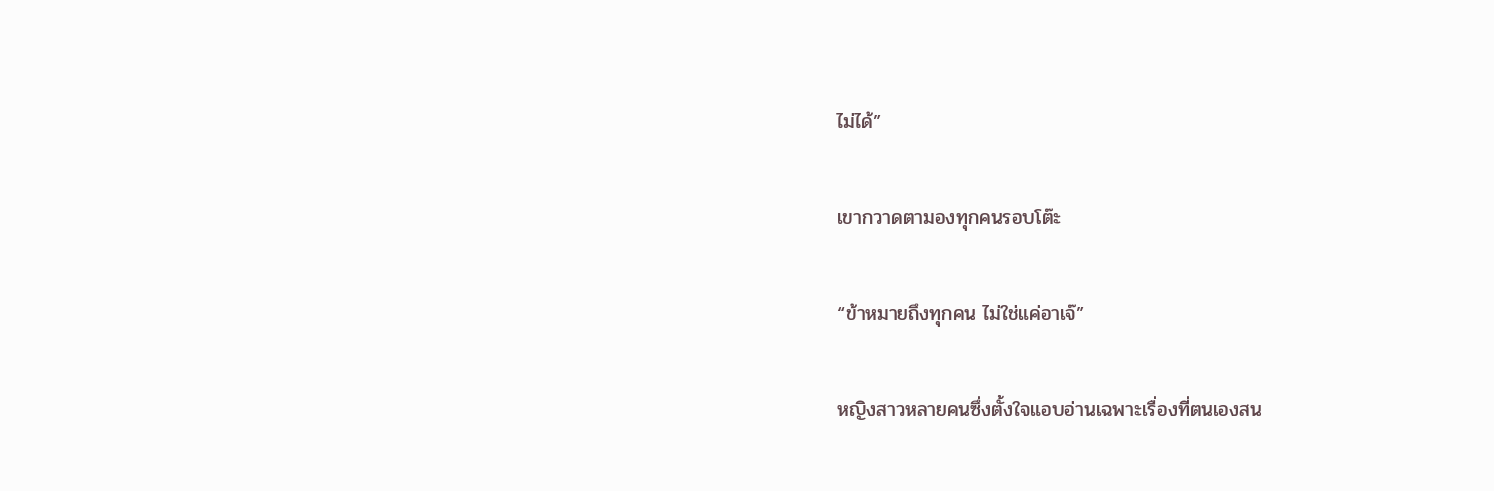ไม่ได้”

เขากวาดตามองทุกคนรอบโต๊ะ

“ข้าหมายถึงทุกคน ไม่ใช่แค่อาเจ๊”

หญิงสาวหลายคนซึ่งตั้งใจแอบอ่านเฉพาะเรื่องที่ตนเองสน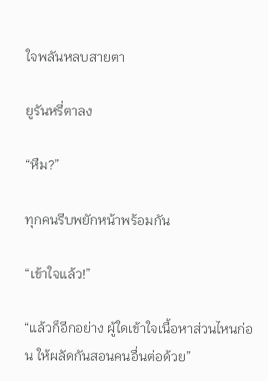ใจพลันหลบสายตา

ยูรันหรี่ตาลง

“หืม?”

ทุกคนรีบพยักหน้าพร้อมกัน

“เข้าใจแล้ว!”

“แล้วก็อีกอย่าง ผู้ใดเข้าใจเนื้อหาส่วนไหนก่อน ให้ผลัดกันสอนคนอื่นต่อด้วย”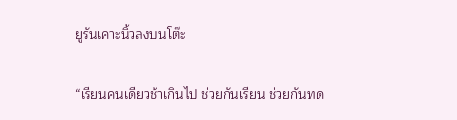ยูรันเคาะนิ้วลงบนโต๊ะ

“เรียนคนเดียวช้าเกินไป ช่วยกันเรียน ช่วยกันทด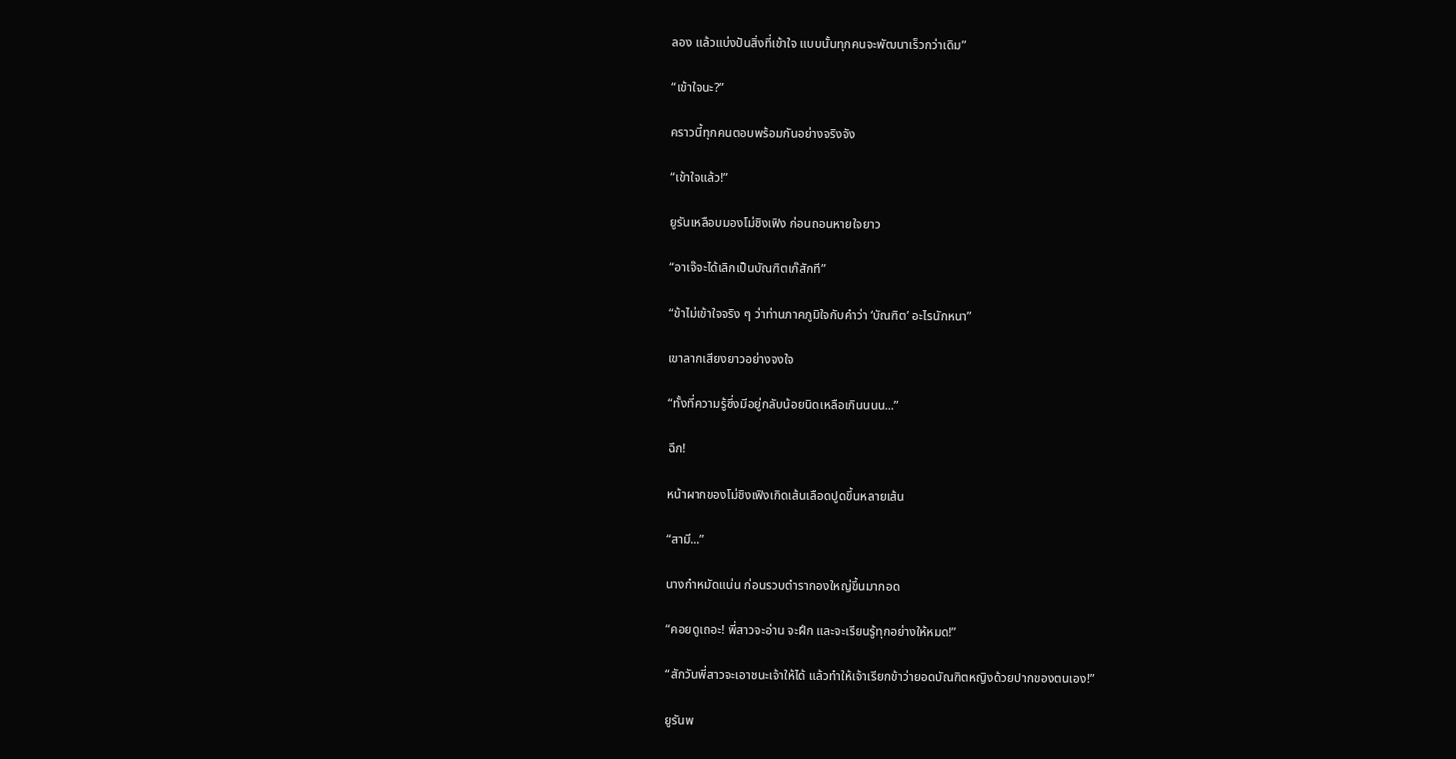ลอง แล้วแบ่งปันสิ่งที่เข้าใจ แบบนั้นทุกคนจะพัฒนาเร็วกว่าเดิม”

“เข้าใจนะ?”

คราวนี้ทุกคนตอบพร้อมกันอย่างจริงจัง

“เข้าใจแล้ว!”

ยูรันเหลือบมองโม่ชิงเฟิง ก่อนถอนหายใจยาว

“อาเจ๊จะได้เลิกเป็นบัณฑิตเก๊สักที”

“ข้าไม่เข้าใจจริง ๆ ว่าท่านภาคภูมิใจกับคำว่า ‘บัณฑิต’ อะไรนักหนา”

เขาลากเสียงยาวอย่างจงใจ

“ทั้งที่ความรู้ซึ่งมีอยู่กลับน้อยนิดเหลือเกินนนน...”

ฉึก!

หน้าผากของโม่ชิงเฟิงเกิดเส้นเลือดปูดขึ้นหลายเส้น

“สามี...”

นางกำหมัดแน่น ก่อนรวบตำรากองใหญ่ขึ้นมากอด

“คอยดูเถอะ! พี่สาวจะอ่าน จะฝึก และจะเรียนรู้ทุกอย่างให้หมด!”

“สักวันพี่สาวจะเอาชนะเจ้าให้ได้ แล้วทำให้เจ้าเรียกข้าว่ายอดบัณฑิตหญิงด้วยปากของตนเอง!”

ยูรันพ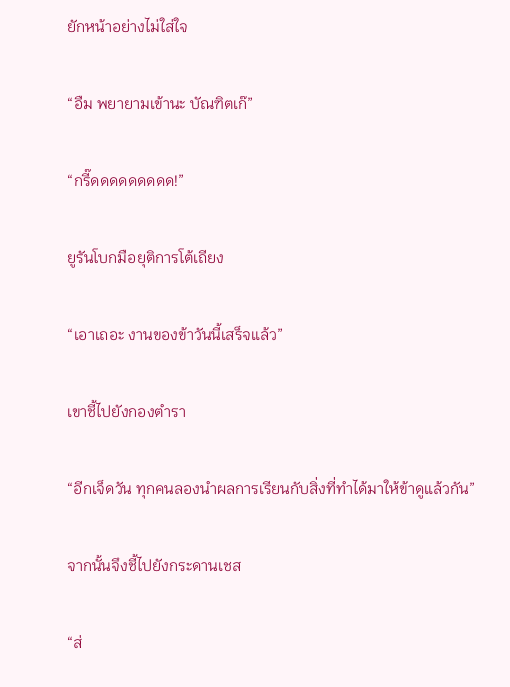ยักหน้าอย่างไม่ใส่ใจ

“อืม พยายามเข้านะ บัณฑิตเก๊”

“กรี๊ดดดดดดดดด!”

ยูรันโบกมือยุติการโต้เถียง

“เอาเถอะ งานของข้าวันนี้เสร็จแล้ว”

เขาชี้ไปยังกองตำรา

“อีกเจ็ดวัน ทุกคนลองนำผลการเรียนกับสิ่งที่ทำได้มาให้ข้าดูแล้วกัน”

จากนั้นจึงชี้ไปยังกระดานเชส

“ส่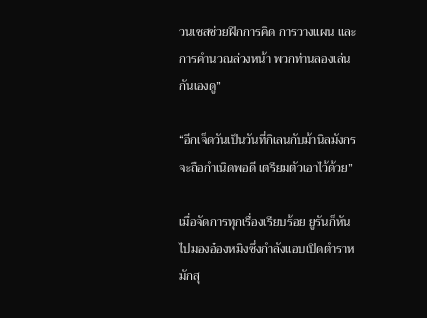วนเชสช่วยฝึกการคิด การวางแผน และการคำนวณล่วงหน้า พวกท่านลองเล่นกันเองดู”

“อีกเจ็ดวันเป็นวันที่กิเลนกับม้านิลมังกรจะถือกำเนิดพอดี เตรียมตัวเอาไว้ด้วย”

เมื่อจัดการทุกเรื่องเรียบร้อย ยูรันก็หันไปมองอ๋องหมิงซึ่งกำลังแอบเปิดตำราหมักสุ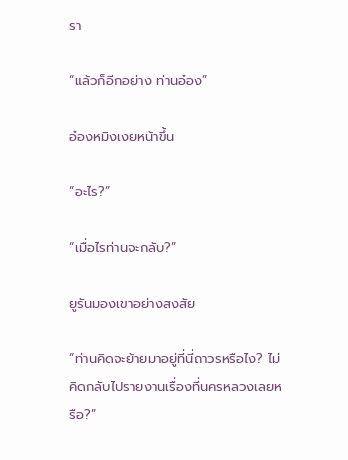รา

“แล้วก็อีกอย่าง ท่านอ๋อง”

อ๋องหมิงเงยหน้าขึ้น

“อะไร?”

“เมื่อไรท่านจะกลับ?”

ยูรันมองเขาอย่างสงสัย

“ท่านคิดจะย้ายมาอยู่ที่นี่ถาวรหรือไง? ไม่คิดกลับไปรายงานเรื่องที่นครหลวงเลยหรือ?”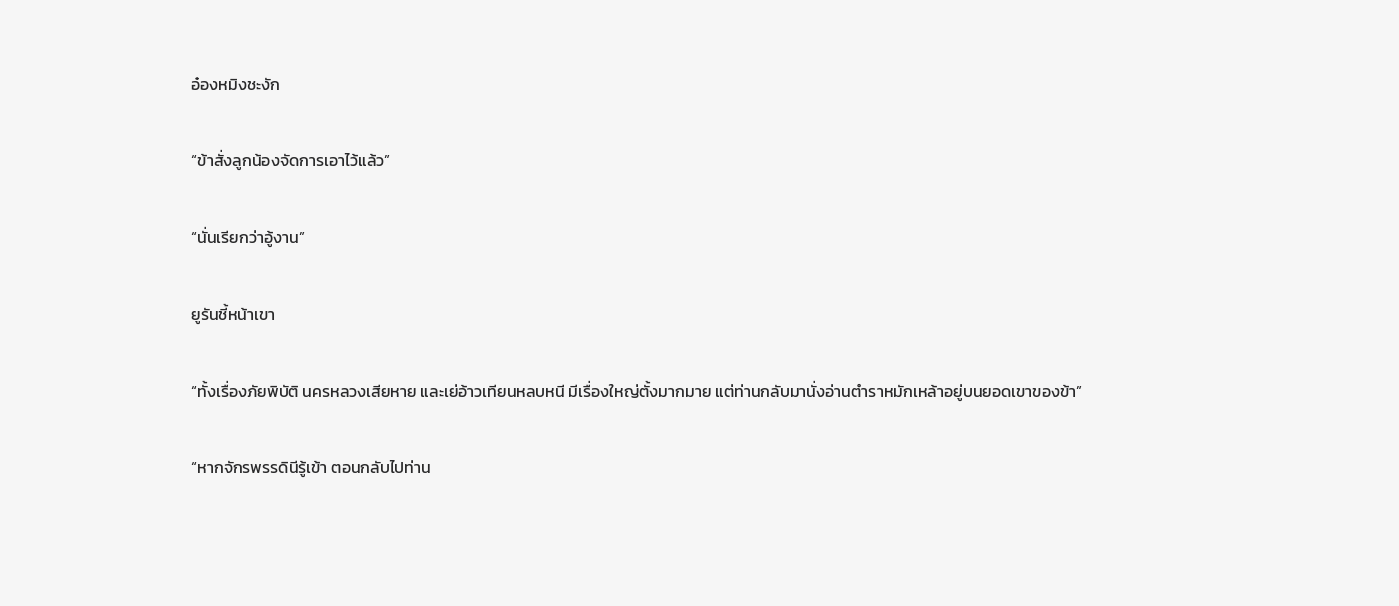อ๋องหมิงชะงัก

“ข้าสั่งลูกน้องจัดการเอาไว้แล้ว”

“นั่นเรียกว่าอู้งาน”

ยูรันชี้หน้าเขา

“ทั้งเรื่องภัยพิบัติ นครหลวงเสียหาย และเย่อ้าวเทียนหลบหนี มีเรื่องใหญ่ตั้งมากมาย แต่ท่านกลับมานั่งอ่านตำราหมักเหล้าอยู่บนยอดเขาของข้า”

“หากจักรพรรดินีรู้เข้า ตอนกลับไปท่าน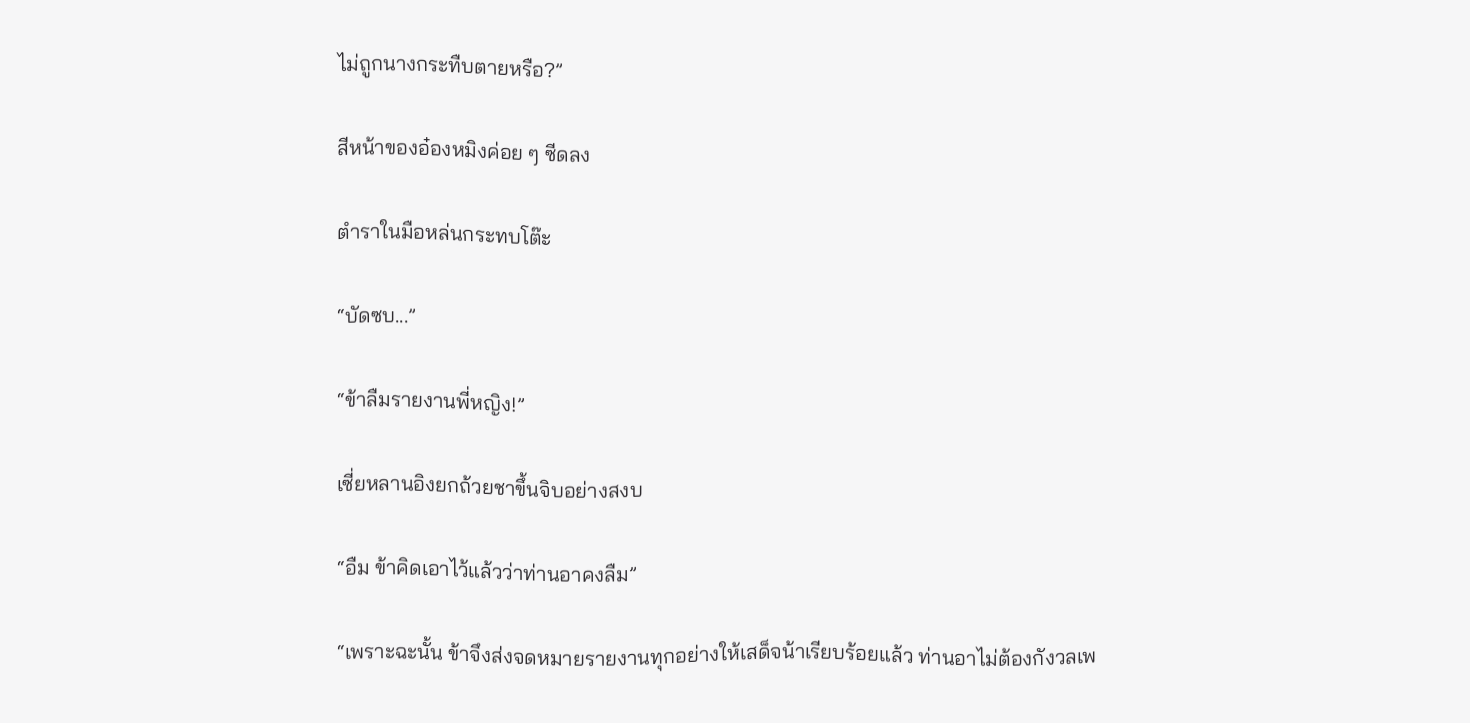ไม่ถูกนางกระทืบตายหรือ?”

สีหน้าของอ๋องหมิงค่อย ๆ ซีดลง

ตำราในมือหล่นกระทบโต๊ะ

“บัดซบ...”

“ข้าลืมรายงานพี่หญิง!”

เซี่ยหลานอิงยกถ้วยชาขึ้นจิบอย่างสงบ

“อืม ข้าคิดเอาไว้แล้วว่าท่านอาคงลืม”

“เพราะฉะนั้น ข้าจึงส่งจดหมายรายงานทุกอย่างให้เสด็จน้าเรียบร้อยแล้ว ท่านอาไม่ต้องกังวลเพ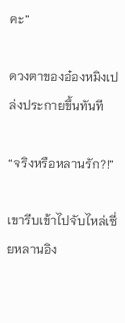คะ”

ดวงตาของอ๋องหมิงเปล่งประกายขึ้นทันที

“จริงหรือหลานรัก?!”

เขารีบเข้าไปจับไหล่เซี่ยหลานอิง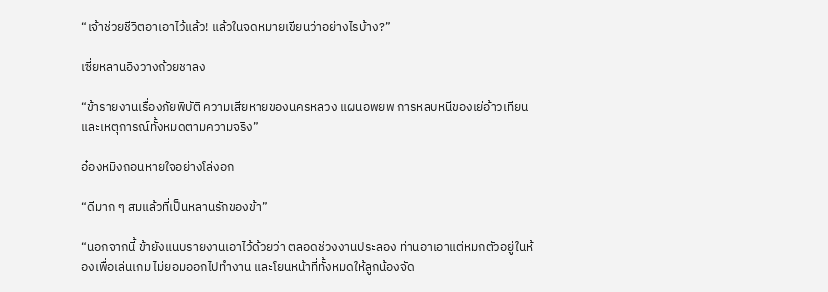“เจ้าช่วยชีวิตอาเอาไว้แล้ว! แล้วในจดหมายเขียนว่าอย่างไรบ้าง?”

เซี่ยหลานอิงวางถ้วยชาลง

“ข้ารายงานเรื่องภัยพิบัติ ความเสียหายของนครหลวง แผนอพยพ การหลบหนีของเย่อ้าวเทียน และเหตุการณ์ทั้งหมดตามความจริง”

อ๋องหมิงถอนหายใจอย่างโล่งอก

“ดีมาก ๆ สมแล้วที่เป็นหลานรักของข้า”

“นอกจากนี้ ข้ายังแนบรายงานเอาไว้ด้วยว่า ตลอดช่วงงานประลอง ท่านอาเอาแต่หมกตัวอยู่ในห้องเพื่อเล่นเกม ไม่ยอมออกไปทำงาน และโยนหน้าที่ทั้งหมดให้ลูกน้องจัด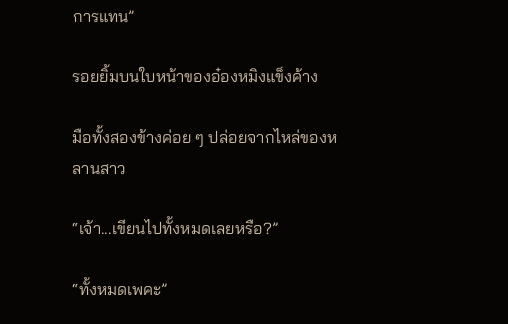การแทน”

รอยยิ้มบนใบหน้าของอ๋องหมิงแข็งค้าง

มือทั้งสองข้างค่อย ๆ ปล่อยจากไหล่ของหลานสาว

“เจ้า...เขียนไปทั้งหมดเลยหรือ?”

“ทั้งหมดเพคะ”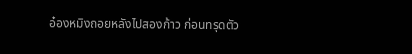อ๋องหมิงถอยหลังไปสองก้าว ก่อนทรุดตัว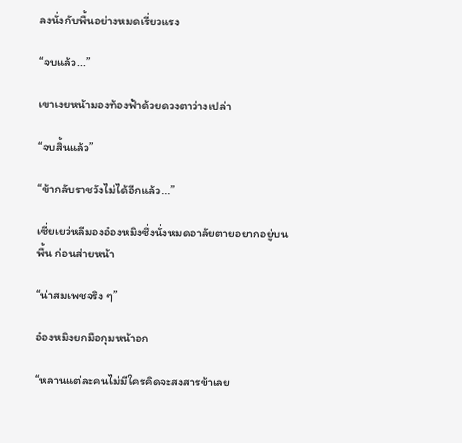ลงนั่งกับพื้นอย่างหมดเรี่ยวแรง

“จบแล้ว...”

เขาเงยหน้ามองท้องฟ้าด้วยดวงตาว่างเปล่า

“จบสิ้นแล้ว”

“ข้ากลับราชวังไม่ได้อีกแล้ว...”

เซี่ยเยว่หลีมองอ๋องหมิงซึ่งนั่งหมดอาลัยตายอยากอยู่บนพื้น ก่อนส่ายหน้า

“น่าสมเพชจริง ๆ”

อ๋องหมิงยกมือกุมหน้าอก

“หลานแต่ละคนไม่มีใครคิดจะสงสารข้าเลย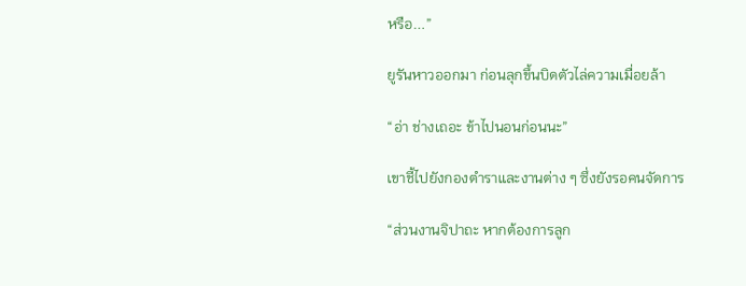หรือ...”

ยูรันหาวออกมา ก่อนลุกขึ้นบิดตัวไล่ความเมื่อยล้า

“อ่า ช่างเถอะ ข้าไปนอนก่อนนะ”

เขาชี้ไปยังกองตำราและงานต่าง ๆ ซึ่งยังรอคนจัดการ

“ส่วนงานจิปาถะ หากต้องการลูก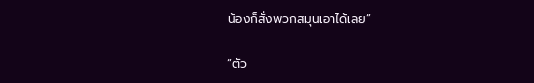น้องก็สั่งพวกสมุนเอาได้เลย”

“ตัว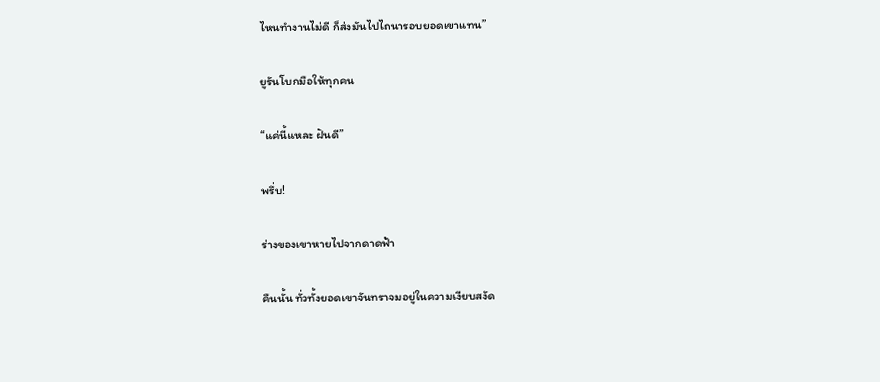ไหนทำงานไม่ดี ก็ส่งมันไปไถนารอบยอดเขาแทน”

ยูรันโบกมือให้ทุกคน

“แค่นี้แหละ ฝันดี”

พรึ่บ!

ร่างของเขาหายไปจากดาดฟ้า

คืนนั้น ทั่วทั้งยอดเขาจันทราจมอยู่ในความเงียบสงัด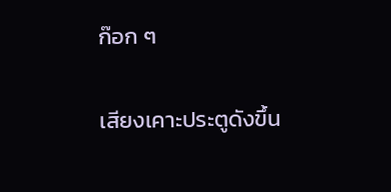ก๊อก ๆ

เสียงเคาะประตูดังขึ้น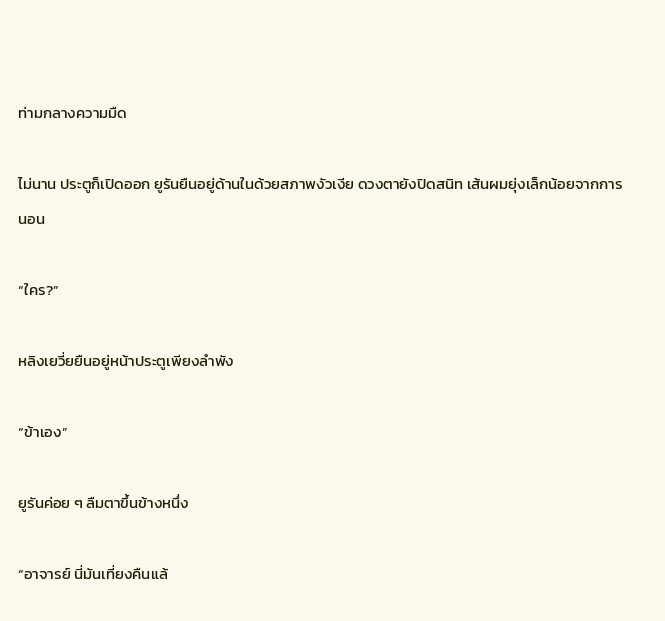ท่ามกลางความมืด

ไม่นาน ประตูก็เปิดออก ยูรันยืนอยู่ด้านในด้วยสภาพงัวเงีย ดวงตายังปิดสนิท เส้นผมยุ่งเล็กน้อยจากการนอน

“ใคร?”

หลิงเยวี่ยยืนอยู่หน้าประตูเพียงลำพัง

“ข้าเอง”

ยูรันค่อย ๆ ลืมตาขึ้นข้างหนึ่ง

“อาจารย์ นี่มันเที่ยงคืนแล้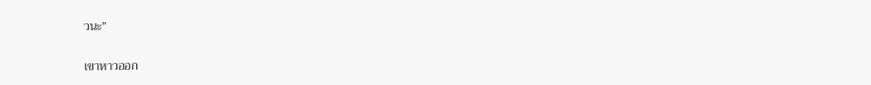วนะ”

เขาหาวออก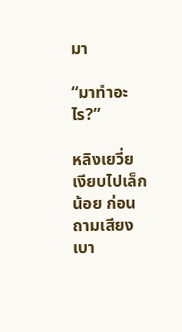มา

“มาทำอะไร?”

หลิงเยวี่ยเงียบไปเล็กน้อย ก่อนถามเสียงเบา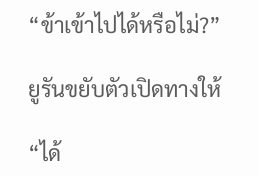“ข้าเข้าไปได้หรือไม่?”

ยูรันขยับตัวเปิดทางให้

“ได้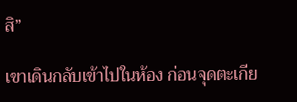สิ”

เขาเดินกลับเข้าไปในห้อง ก่อนจุดตะเกีย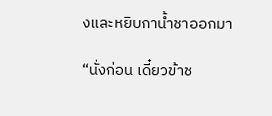งและหยิบกาน้ำชาออกมา

“นั่งก่อน เดี๋ยวข้าช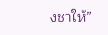งชาให้”